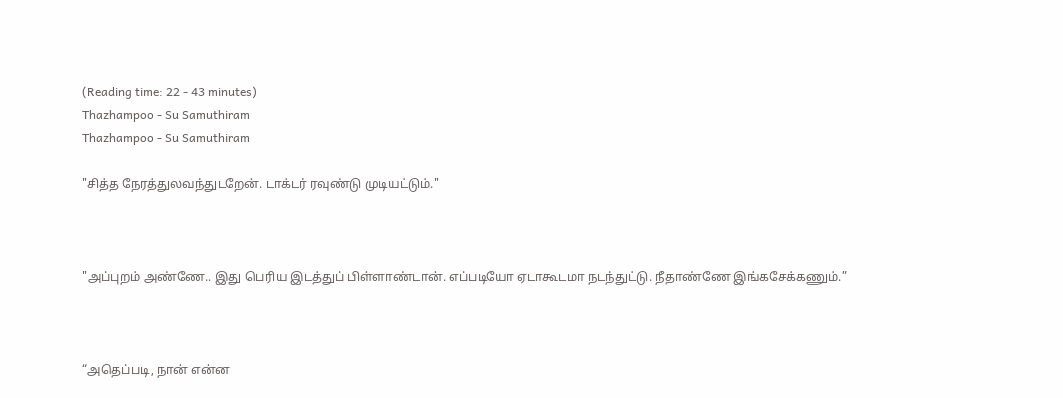(Reading time: 22 - 43 minutes)
Thazhampoo - Su Samuthiram
Thazhampoo - Su Samuthiram

"சித்த நேரத்துலவந்துடறேன். டாக்டர் ரவுண்டு முடியட்டும்."



"அப்புறம் அண்ணே.. இது பெரிய இடத்துப் பிள்ளாண்டான். எப்படியோ ஏடாகூடமா நடந்துட்டு. நீதாண்ணே இங்கசேக்கணும்.”



“அதெப்படி, நான் என்ன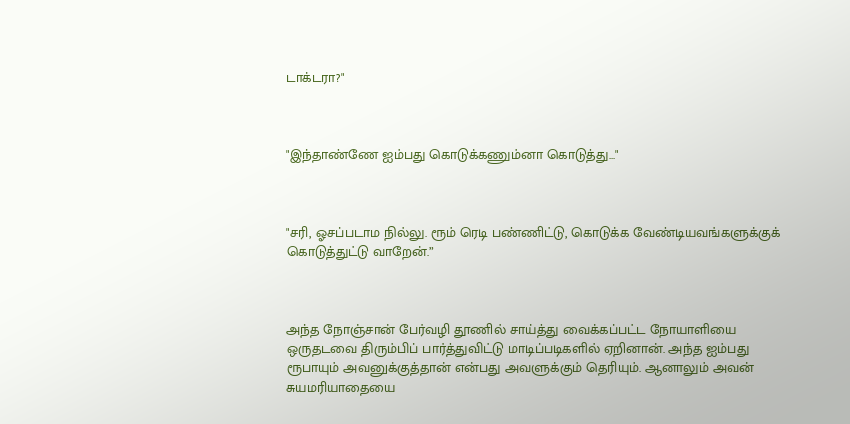டாக்டரா?"



"இந்தாண்ணே ஐம்பது கொடுக்கணும்னா கொடுத்து..."



"சரி, ஓசப்படாம நில்லு. ரூம் ரெடி பண்ணிட்டு, கொடுக்க வேண்டியவங்களுக்குக் கொடுத்துட்டு வாறேன்.”



அந்த நோஞ்சான் பேர்வழி தூணில் சாய்த்து வைக்கப்பட்ட நோயாளியை ஒருதடவை திரும்பிப் பார்த்துவிட்டு மாடிப்படிகளில் ஏறினான். அந்த ஐம்பது ரூபாயும் அவனுக்குத்தான் என்பது அவளுக்கும் தெரியும். ஆனாலும் அவன் சுயமரியாதையை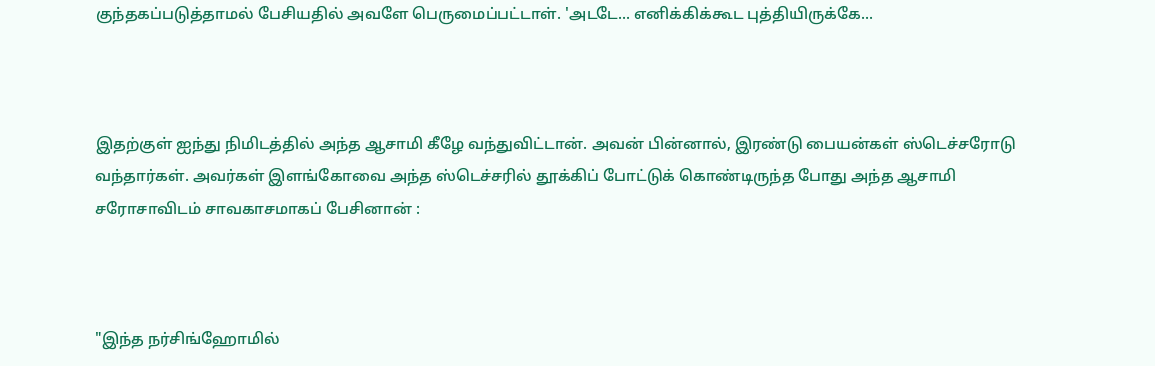குந்தகப்படுத்தாமல் பேசியதில் அவளே பெருமைப்பட்டாள். 'அடடே... எனிக்கிக்கூட புத்தியிருக்கே...



இதற்குள் ஐந்து நிமிடத்தில் அந்த ஆசாமி கீழே வந்துவிட்டான். அவன் பின்னால், இரண்டு பையன்கள் ஸ்டெச்சரோடு வந்தார்கள். அவர்கள் இளங்கோவை அந்த ஸ்டெச்சரில் தூக்கிப் போட்டுக் கொண்டிருந்த போது அந்த ஆசாமி சரோசாவிடம் சாவகாசமாகப் பேசினான் :



"இந்த நர்சிங்ஹோமில்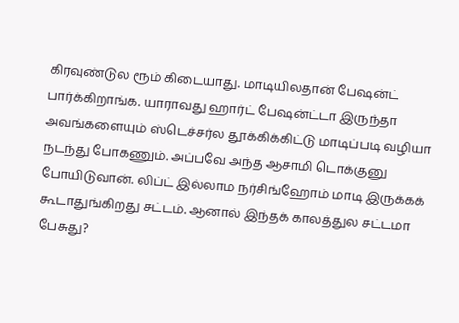கிரவுண்டுல ரூம் கிடையாது. மாடியிலதான் பேஷன்ட் பார்க்கிறாங்க. யாராவது ஹார்ட் பேஷன்ட்டா இருந்தா அவங்களையும் ஸ்டெச்சர்ல தூக்கிக்கிட்டு மாடிப்படி வழியா நடந்து போகணும். அப்பவே அந்த ஆசாமி டொக்குனு போயிடுவான். லிப்ட் இல்லாம நர்சிங்ஹோம் மாடி இருக்கக் கூடாதுங்கிறது சட்டம். ஆனால் இந்தக் காலத்துல சட்டமா பேசுது?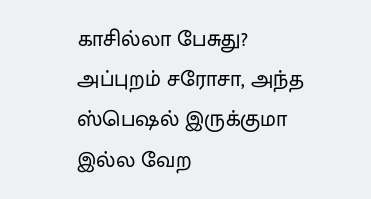காசில்லா பேசுது? அப்புறம் சரோசா, அந்த ஸ்பெஷல் இருக்குமா இல்ல வேற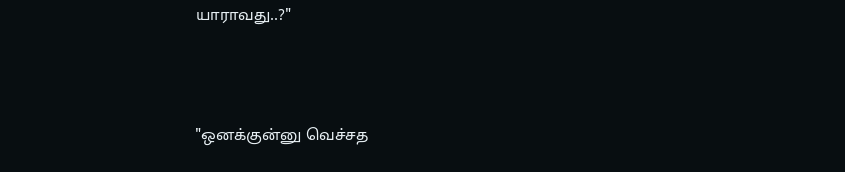யாராவது..?"



"ஒனக்குன்னு வெச்சத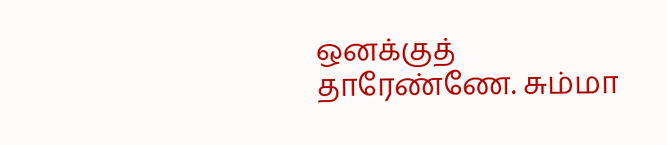ஒனக்குத் தாரேண்ணே. சும்மா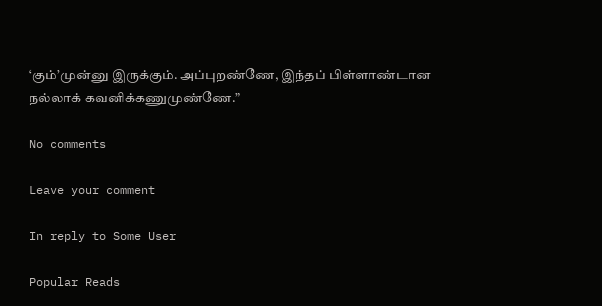‘கும்’முன்னு இருக்கும். அப்புறண்ணே, இந்தப் பிள்ளாண்டான நல்லாக் கவனிக்கணுமுண்ணே.”

No comments

Leave your comment

In reply to Some User

Popular Reads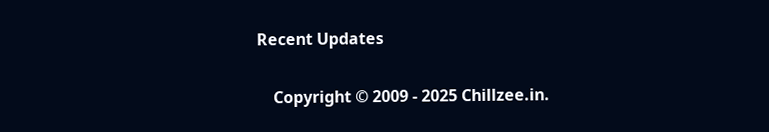Recent Updates

    Copyright © 2009 - 2025 Chillzee.in.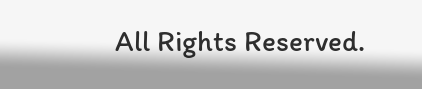All Rights Reserved.